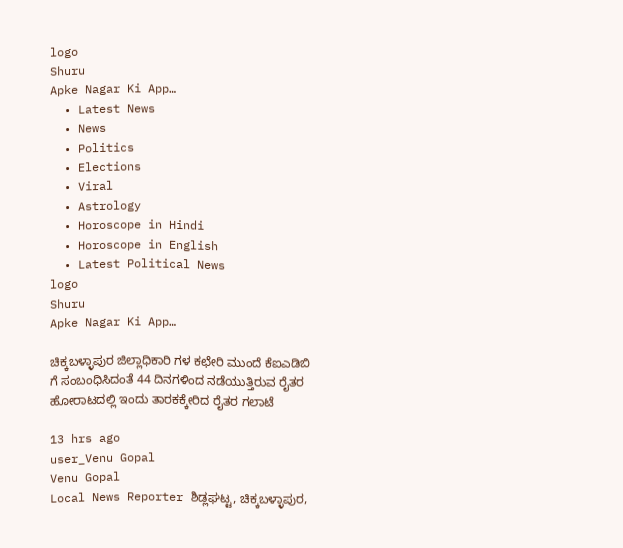logo
Shuru
Apke Nagar Ki App…
  • Latest News
  • News
  • Politics
  • Elections
  • Viral
  • Astrology
  • Horoscope in Hindi
  • Horoscope in English
  • Latest Political News
logo
Shuru
Apke Nagar Ki App…

ಚಿಕ್ಕಬಳ್ಳಾಪುರ ಜಿಲ್ಲಾಧಿಕಾರಿ ಗಳ ಕಛೇರಿ ಮುಂದೆ ಕೆಐಎಡಿಬಿ ಗೆ ಸಂಬಂಧಿಸಿದಂತೆ 44 ದಿನಗಳಿಂದ ನಡೆಯುತ್ತಿರುವ ರೈತರ ಹೋರಾಟದಲ್ಲಿ ಇಂದು ತಾರಕಕ್ಕೇರಿದ ರೈತರ ಗಲಾಟೆ

13 hrs ago
user_Venu Gopal
Venu Gopal
Local News Reporter ಶಿಡ್ಲಘಟ್ಟ, ಚಿಕ್ಕಬಳ್ಳಾಪುರ,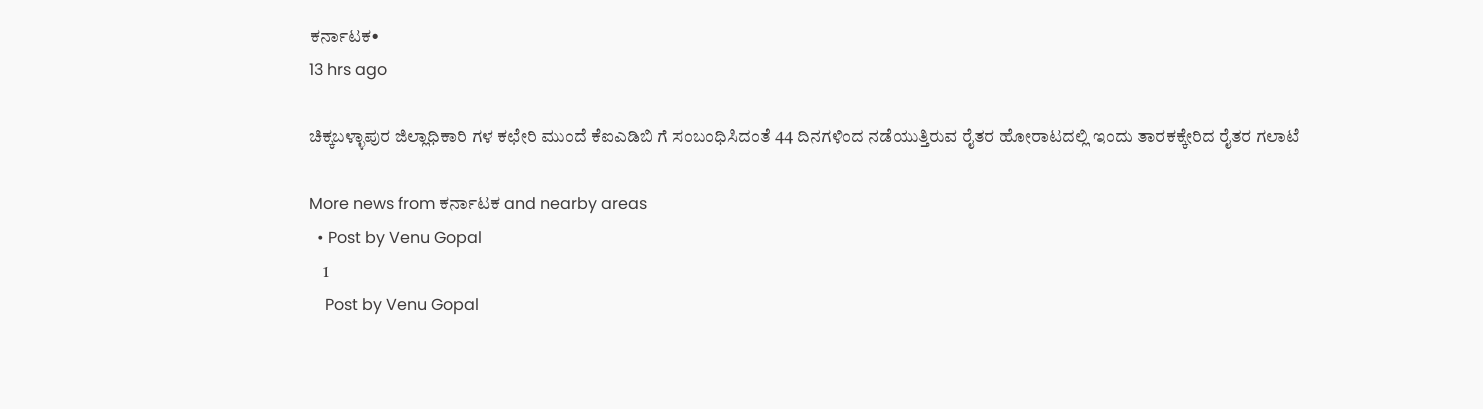ಕರ್ನಾಟಕ•
13 hrs ago

ಚಿಕ್ಕಬಳ್ಳಾಪುರ ಜಿಲ್ಲಾಧಿಕಾರಿ ಗಳ ಕಛೇರಿ ಮುಂದೆ ಕೆಐಎಡಿಬಿ ಗೆ ಸಂಬಂಧಿಸಿದಂತೆ 44 ದಿನಗಳಿಂದ ನಡೆಯುತ್ತಿರುವ ರೈತರ ಹೋರಾಟದಲ್ಲಿ ಇಂದು ತಾರಕಕ್ಕೇರಿದ ರೈತರ ಗಲಾಟೆ

More news from ಕರ್ನಾಟಕ and nearby areas
  • Post by Venu Gopal
    1
    Post by Venu Gopal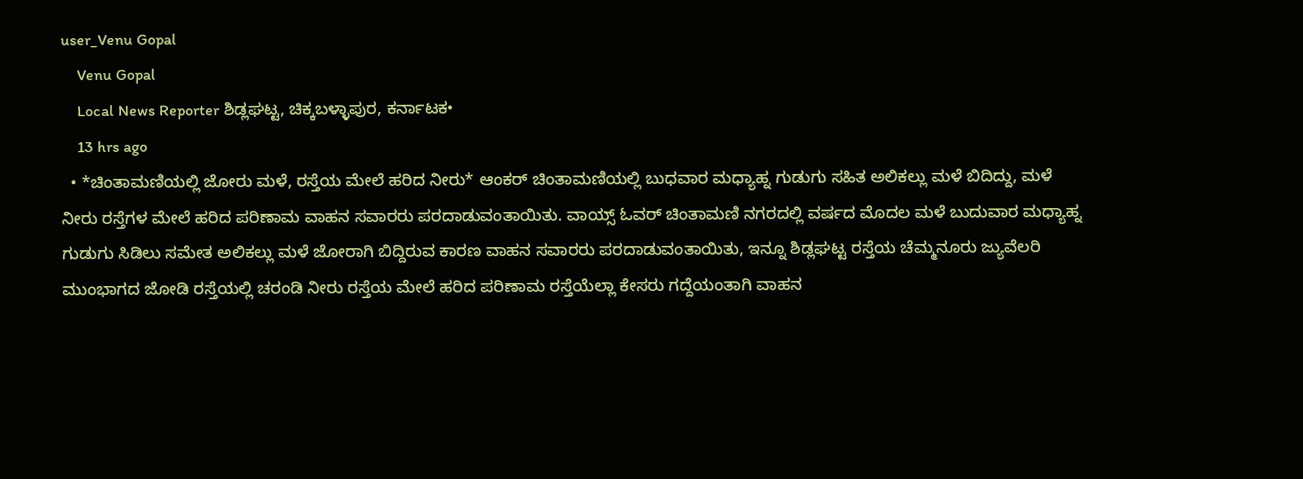user_Venu Gopal
    Venu Gopal
    Local News Reporter ಶಿಡ್ಲಘಟ್ಟ, ಚಿಕ್ಕಬಳ್ಳಾಪುರ, ಕರ್ನಾಟಕ•
    13 hrs ago
  • *ಚಿಂತಾಮಣಿಯಲ್ಲಿ ಜೋರು ಮಳೆ, ರಸ್ತೆಯ ಮೇಲೆ ಹರಿದ ನೀರು* ಆಂಕರ್ ಚಿಂತಾಮಣಿಯಲ್ಲಿ ಬುಧವಾರ ಮಧ್ಯಾಹ್ನ ಗುಡುಗು ಸಹಿತ ಅಲಿಕಲ್ಲು ಮಳೆ ಬಿದಿದ್ದು, ಮಳೆ ನೀರು ರಸ್ತೆಗಳ ಮೇಲೆ ಹರಿದ ಪರಿಣಾಮ ವಾಹನ ಸವಾರರು ಪರದಾಡುವಂತಾಯಿತು. ವಾಯ್ಸ್ ಓವರ್ ಚಿಂತಾಮಣಿ ನಗರದಲ್ಲಿ ವರ್ಷದ ಮೊದಲ ಮಳೆ ಬುದುವಾರ ಮಧ್ಯಾಹ್ನ ಗುಡುಗು ಸಿಡಿಲು ಸಮೇತ ಅಲಿಕಲ್ಲು ಮಳೆ ಜೋರಾಗಿ ಬಿದ್ದಿರುವ ಕಾರಣ ವಾಹನ ಸವಾರರು ಪರದಾಡುವಂತಾಯಿತು, ಇನ್ನೂ ಶಿಡ್ಲಘಟ್ಟ ರಸ್ತೆಯ ಚೆಮ್ಮನೂರು ಜ್ಯುವೆಲರಿ ಮುಂಭಾಗದ ಜೋಡಿ ರಸ್ತೆಯಲ್ಲಿ ಚರಂಡಿ ನೀರು ರಸ್ತೆಯ ಮೇಲೆ ಹರಿದ ಪರಿಣಾಮ ರಸ್ತೆಯೆಲ್ಲಾ ಕೇಸರು ಗದ್ದೆಯಂತಾಗಿ ವಾಹನ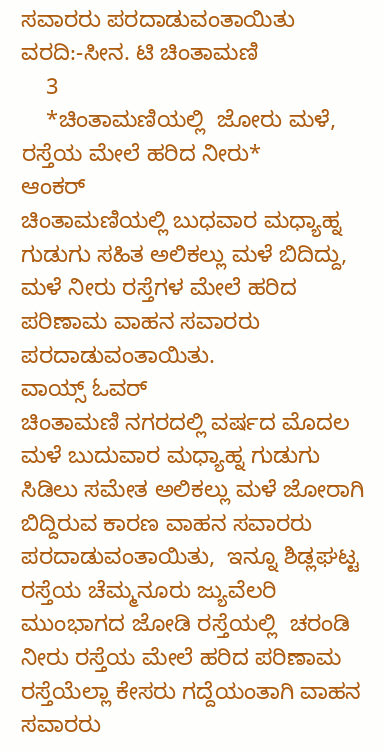ಸವಾರರು ಪರದಾಡುವಂತಾಯಿತು ವರದಿ:-ಸೀನ. ಟಿ ಚಿಂತಾಮಣಿ
    3
    *ಚಿಂತಾಮಣಿಯಲ್ಲಿ  ಜೋರು ಮಳೆ, ರಸ್ತೆಯ ಮೇಲೆ ಹರಿದ ನೀರು*
ಆಂಕರ್
ಚಿಂತಾಮಣಿಯಲ್ಲಿ ಬುಧವಾರ ಮಧ್ಯಾಹ್ನ ಗುಡುಗು ಸಹಿತ ಅಲಿಕಲ್ಲು ಮಳೆ ಬಿದಿದ್ದು, ಮಳೆ ನೀರು ರಸ್ತೆಗಳ ಮೇಲೆ ಹರಿದ ಪರಿಣಾಮ ವಾಹನ ಸವಾರರು ಪರದಾಡುವಂತಾಯಿತು.
ವಾಯ್ಸ್ ಓವರ್
ಚಿಂತಾಮಣಿ ನಗರದಲ್ಲಿ ವರ್ಷದ ಮೊದಲ ಮಳೆ ಬುದುವಾರ ಮಧ್ಯಾಹ್ನ ಗುಡುಗು ಸಿಡಿಲು ಸಮೇತ ಅಲಿಕಲ್ಲು ಮಳೆ ಜೋರಾಗಿ ಬಿದ್ದಿರುವ ಕಾರಣ ವಾಹನ ಸವಾರರು ಪರದಾಡುವಂತಾಯಿತು,  ಇನ್ನೂ ಶಿಡ್ಲಘಟ್ಟ ರಸ್ತೆಯ ಚೆಮ್ಮನೂರು ಜ್ಯುವೆಲರಿ ಮುಂಭಾಗದ ಜೋಡಿ ರಸ್ತೆಯಲ್ಲಿ  ಚರಂಡಿ ನೀರು ರಸ್ತೆಯ ಮೇಲೆ ಹರಿದ ಪರಿಣಾಮ ರಸ್ತೆಯೆಲ್ಲಾ ಕೇಸರು ಗದ್ದೆಯಂತಾಗಿ ವಾಹನ ಸವಾರರು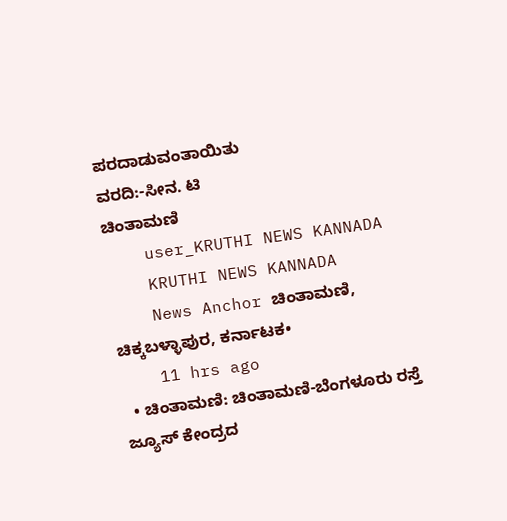ಪರದಾಡುವಂತಾಯಿತು
ವರದಿ:-ಸೀನ. ಟಿ
ಚಿಂತಾಮಣಿ
    user_KRUTHI NEWS KANNADA
    KRUTHI NEWS KANNADA
    News Anchor ಚಿಂತಾಮಣಿ, ಚಿಕ್ಕಬಳ್ಳಾಪುರ, ಕರ್ನಾಟಕ•
    11 hrs ago
  • ಚಿಂತಾಮಣಿ: ಚಿಂತಾಮಣಿ-ಬೆಂಗಳೂರು ರಸ್ತೆ ಜ್ಯೂಸ್ ಕೇಂದ್ರದ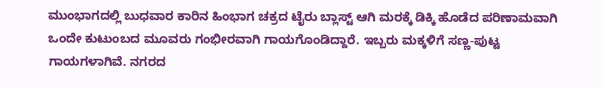ಮುಂಭಾಗದಲ್ಲಿ ಬುಧವಾರ ಕಾರಿನ ಹಿಂಭಾಗ ಚಕ್ರದ ಟೈರು ಬ್ಲಾಸ್ಟ್ ಆಗಿ ಮರಕ್ಕೆ ಡಿಕ್ಕಿ ಹೊಡೆದ ಪರಿಣಾಮವಾಗಿ ಒಂದೇ ಕುಟುಂಬದ ಮೂವರು ಗಂಭೀರವಾಗಿ ಗಾಯಗೊಂಡಿದ್ದಾರೆ. ಇಬ್ಬರು ಮಕ್ಕಳಿಗೆ ಸಣ್ಣ-ಪುಟ್ಟ ಗಾಯಗಳಾಗಿವೆ. ನಗರದ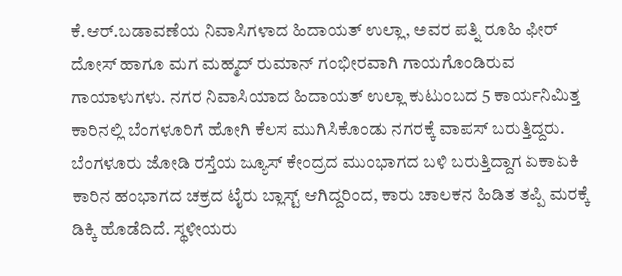ಕೆ.ಆರ್.ಬಡಾವಣೆಯ ನಿವಾಸಿಗಳಾದ ಹಿದಾಯತ್ ಉಲ್ಲಾ, ಅವರ ಪತ್ನಿ ರೂಹಿ ಫೀರ್ ದೋಸ್ ಹಾಗೂ ಮಗ ಮಹ್ಮದ್ ರುಮಾನ್ ಗಂಭೀರವಾಗಿ ಗಾಯಗೊಂಡಿರುವ ಗಾಯಾಳುಗಳು. ನಗರ ನಿವಾಸಿಯಾದ ಹಿದಾಯತ್ ಉಲ್ಲಾ ಕುಟುಂಬದ 5 ಕಾರ್ಯನಿಮಿತ್ತ ಕಾರಿನಲ್ಲಿ ಬೆಂಗಳೂರಿಗೆ ಹೋಗಿ ಕೆಲಸ ಮುಗಿಸಿಕೊಂಡು ನಗರಕ್ಕೆ ವಾಪಸ್ ಬರುತ್ತಿದ್ದರು. ಬೆಂಗಳೂರು ಜೋಡಿ ರಸ್ತೆಯ ಜ್ಯೂಸ್ ಕೇಂದ್ರದ ಮುಂಭಾಗದ ಬಳಿ ಬರುತ್ತಿದ್ದಾಗ ಏಕಾಏಕಿ ಕಾರಿನ ಹಂಭಾಗದ ಚಕ್ರದ ಟೈರು ಬ್ಲಾಸ್ಟ್ ಆಗಿದ್ದರಿಂದ, ಕಾರು ಚಾಲಕನ ಹಿಡಿತ ತಪ್ಪಿ ಮರಕ್ಕೆ ಡಿಕ್ಕಿ ಹೊಡೆದಿದೆ. ಸ್ಥಳೀಯರು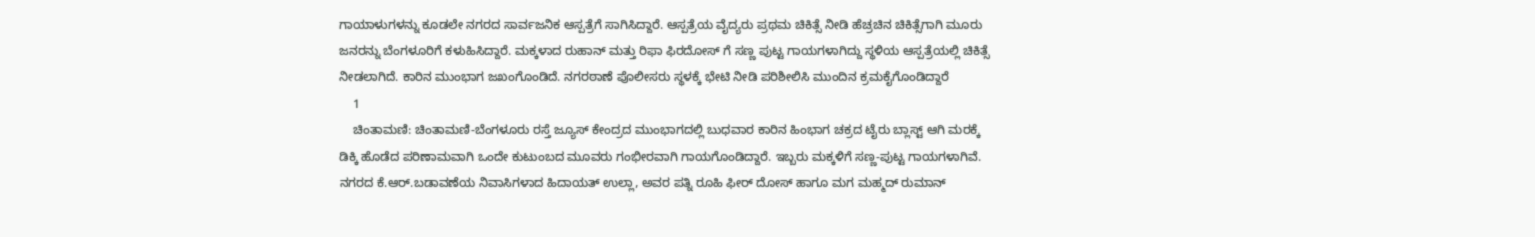ಗಾಯಾಳುಗಳನ್ನು ಕೂಡಲೇ ನಗರದ ಸಾರ್ವಜನಿಕ ಆಸ್ಪತ್ರೆಗೆ ಸಾಗಿಸಿದ್ದಾರೆ. ಆಸ್ಪತ್ರೆಯ ವೈದ್ಯರು ಪ್ರಥಮ ಚಿಕಿತ್ಸೆ ನೀಡಿ ಹೆಚ್ರಚಿನ ಚಿಕಿತ್ಸೆಗಾಗಿ ಮೂರು ಜನರನ್ನು ಬೆಂಗಳೂರಿಗೆ ಕಳುಹಿಸಿದ್ದಾರೆ. ಮಕ್ಕಳಾದ ರುಹಾನ್ ಮತ್ತು ರಿಫಾ ಫಿರದೋಸ್ ಗೆ ಸಣ್ಣ ಪುಟ್ಟ ಗಾಯಗಳಾಗಿದ್ದು ಸ್ಥಳಿಯ ಆಸ್ಪತ್ರೆಯಲ್ಲಿ ಚಿಕಿತ್ಸೆ ನೀಡಲಾಗಿದೆ. ಕಾರಿನ ಮುಂಭಾಗ ಜಖಂಗೊಂಡಿದೆ. ನಗರಠಾಣೆ ಪೊಲೀಸರು ಸ್ಥಳಕ್ಕೆ ಭೇಟಿ ನೀಡಿ ಪರಿಶೀಲಿಸಿ ಮುಂದಿನ ಕ್ರಮಕೈಗೊಂಡಿದ್ದಾರೆ
    1
    ಚಿಂತಾಮಣಿ: ಚಿಂತಾಮಣಿ-ಬೆಂಗಳೂರು ರಸ್ತೆ ಜ್ಯೂಸ್ ಕೇಂದ್ರದ ಮುಂಭಾಗದಲ್ಲಿ ಬುಧವಾರ ಕಾರಿನ ಹಿಂಭಾಗ ಚಕ್ರದ ಟೈರು ಬ್ಲಾಸ್ಟ್ ಆಗಿ ಮರಕ್ಕೆ ಡಿಕ್ಕಿ ಹೊಡೆದ ಪರಿಣಾಮವಾಗಿ ಒಂದೇ ಕುಟುಂಬದ ಮೂವರು ಗಂಭೀರವಾಗಿ ಗಾಯಗೊಂಡಿದ್ದಾರೆ. ಇಬ್ಬರು ಮಕ್ಕಳಿಗೆ ಸಣ್ಣ-ಪುಟ್ಟ ಗಾಯಗಳಾಗಿವೆ.
ನಗರದ ಕೆ.ಆರ್.ಬಡಾವಣೆಯ ನಿವಾಸಿಗಳಾದ ಹಿದಾಯತ್ ಉಲ್ಲಾ, ಅವರ ಪತ್ನಿ ರೂಹಿ ಫೀರ್ ದೋಸ್ ಹಾಗೂ ಮಗ ಮಹ್ಮದ್ ರುಮಾನ್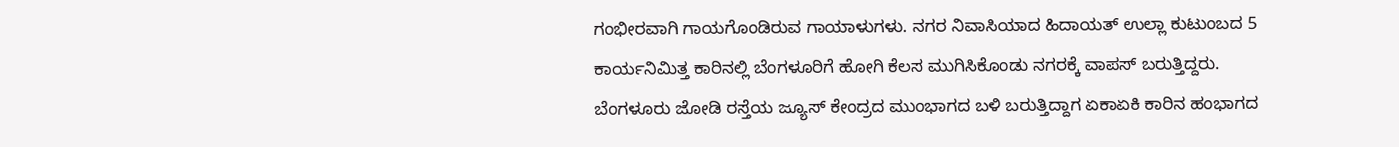ಗಂಭೀರವಾಗಿ ಗಾಯಗೊಂಡಿರುವ ಗಾಯಾಳುಗಳು. ನಗರ ನಿವಾಸಿಯಾದ ಹಿದಾಯತ್ ಉಲ್ಲಾ ಕುಟುಂಬದ 5 ಕಾರ್ಯನಿಮಿತ್ತ ಕಾರಿನಲ್ಲಿ ಬೆಂಗಳೂರಿಗೆ ಹೋಗಿ ಕೆಲಸ ಮುಗಿಸಿಕೊಂಡು ನಗರಕ್ಕೆ ವಾಪಸ್ ಬರುತ್ತಿದ್ದರು.
ಬೆಂಗಳೂರು ಜೋಡಿ ರಸ್ತೆಯ ಜ್ಯೂಸ್ ಕೇಂದ್ರದ ಮುಂಭಾಗದ ಬಳಿ ಬರುತ್ತಿದ್ದಾಗ ಏಕಾಏಕಿ ಕಾರಿನ ಹಂಭಾಗದ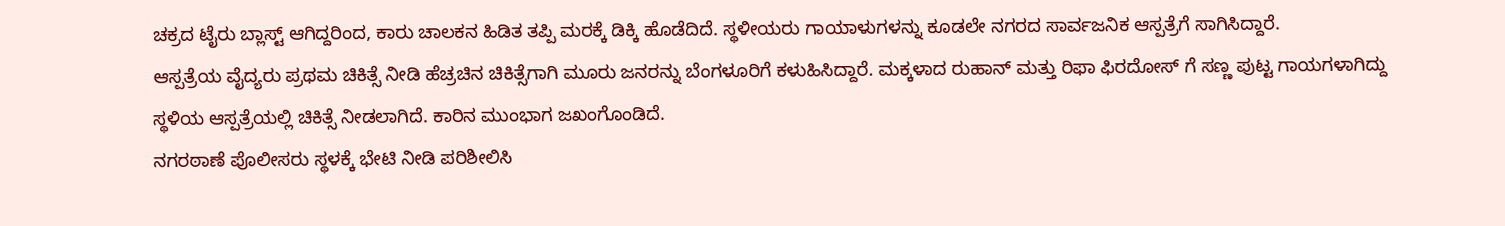ಚಕ್ರದ ಟೈರು ಬ್ಲಾಸ್ಟ್ ಆಗಿದ್ದರಿಂದ, ಕಾರು ಚಾಲಕನ ಹಿಡಿತ ತಪ್ಪಿ ಮರಕ್ಕೆ ಡಿಕ್ಕಿ ಹೊಡೆದಿದೆ. ಸ್ಥಳೀಯರು ಗಾಯಾಳುಗಳನ್ನು ಕೂಡಲೇ ನಗರದ ಸಾರ್ವಜನಿಕ ಆಸ್ಪತ್ರೆಗೆ ಸಾಗಿಸಿದ್ದಾರೆ.
ಆಸ್ಪತ್ರೆಯ ವೈದ್ಯರು ಪ್ರಥಮ ಚಿಕಿತ್ಸೆ ನೀಡಿ ಹೆಚ್ರಚಿನ ಚಿಕಿತ್ಸೆಗಾಗಿ ಮೂರು ಜನರನ್ನು ಬೆಂಗಳೂರಿಗೆ ಕಳುಹಿಸಿದ್ದಾರೆ. ಮಕ್ಕಳಾದ ರುಹಾನ್ ಮತ್ತು ರಿಫಾ ಫಿರದೋಸ್ ಗೆ ಸಣ್ಣ ಪುಟ್ಟ ಗಾಯಗಳಾಗಿದ್ದು ಸ್ಥಳಿಯ ಆಸ್ಪತ್ರೆಯಲ್ಲಿ ಚಿಕಿತ್ಸೆ ನೀಡಲಾಗಿದೆ. ಕಾರಿನ ಮುಂಭಾಗ ಜಖಂಗೊಂಡಿದೆ.
ನಗರಠಾಣೆ ಪೊಲೀಸರು ಸ್ಥಳಕ್ಕೆ ಭೇಟಿ ನೀಡಿ ಪರಿಶೀಲಿಸಿ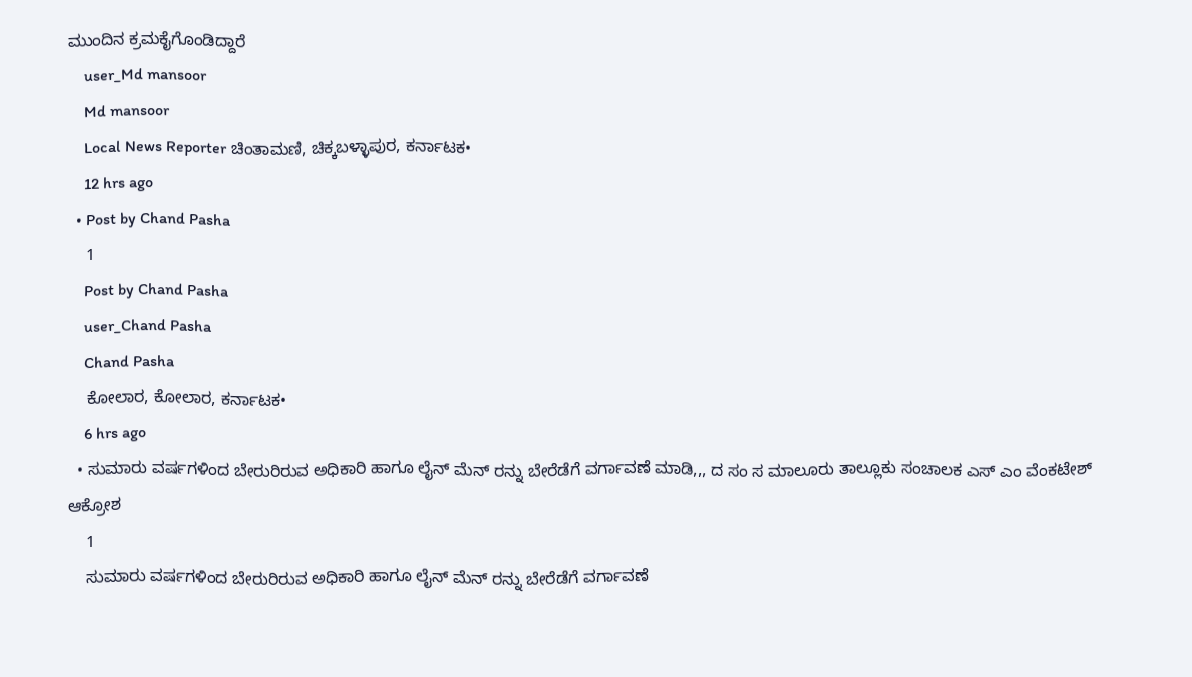ಮುಂದಿನ ಕ್ರಮಕೈಗೊಂಡಿದ್ದಾರೆ
    user_Md mansoor
    Md mansoor
    Local News Reporter ಚಿಂತಾಮಣಿ, ಚಿಕ್ಕಬಳ್ಳಾಪುರ, ಕರ್ನಾಟಕ•
    12 hrs ago
  • Post by Chand Pasha
    1
    Post by Chand Pasha
    user_Chand Pasha
    Chand Pasha
    ಕೋಲಾರ, ಕೋಲಾರ, ಕರ್ನಾಟಕ•
    6 hrs ago
  • ಸುಮಾರು ವರ್ಷಗಳಿಂದ ಬೇರುರಿರುವ ಅಧಿಕಾರಿ ಹಾಗೂ ಲೈನ್ ಮೆನ್ ರನ್ನು ಬೇರೆಡೆಗೆ ವರ್ಗಾವಣೆ ಮಾಡಿ,,, ದ ಸಂ ಸ ಮಾಲೂರು ತಾಲ್ಲೂಕು ಸಂಚಾಲಕ ಎಸ್ ಎಂ ವೆಂಕಟೇಶ್ ಆಕ್ರೋಶ
    1
    ಸುಮಾರು ವರ್ಷಗಳಿಂದ ಬೇರುರಿರುವ ಅಧಿಕಾರಿ ಹಾಗೂ ಲೈನ್ ಮೆನ್ ರನ್ನು ಬೇರೆಡೆಗೆ ವರ್ಗಾವಣೆ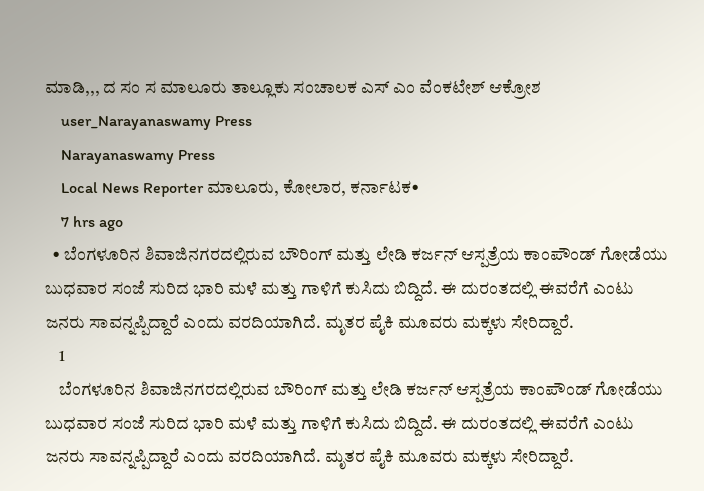ಮಾಡಿ,,, ದ ಸಂ ಸ ಮಾಲೂರು ತಾಲ್ಲೂಕು ಸಂಚಾಲಕ ಎಸ್ ಎಂ ವೆಂಕಟೇಶ್ ಆಕ್ರೋಶ
    user_Narayanaswamy Press
    Narayanaswamy Press
    Local News Reporter ಮಾಲೂರು, ಕೋಲಾರ, ಕರ್ನಾಟಕ•
    7 hrs ago
  • ಬೆಂಗಳೂರಿನ ಶಿವಾಜಿನಗರದಲ್ಲಿರುವ ಬೌರಿಂಗ್ ಮತ್ತು ಲೇಡಿ ಕರ್ಜನ್ ಆಸ್ಪತ್ರೆಯ ಕಾಂಪೌಂಡ್ ಗೋಡೆಯು ಬುಧವಾರ ಸಂಜೆ ಸುರಿದ ಭಾರಿ ಮಳೆ ಮತ್ತು ಗಾಳಿಗೆ ಕುಸಿದು ಬಿದ್ದಿದೆ. ಈ ದುರಂತದಲ್ಲಿ ಈವರೆಗೆ ಎಂಟು ಜನರು ಸಾವನ್ನಪ್ಪಿದ್ದಾರೆ ಎಂದು ವರದಿಯಾಗಿದೆ. ಮೃತರ ಪೈಕಿ ಮೂವರು ಮಕ್ಕಳು ಸೇರಿದ್ದಾರೆ.
    1
    ಬೆಂಗಳೂರಿನ ಶಿವಾಜಿನಗರದಲ್ಲಿರುವ ಬೌರಿಂಗ್ ಮತ್ತು ಲೇಡಿ ಕರ್ಜನ್ ಆಸ್ಪತ್ರೆಯ ಕಾಂಪೌಂಡ್ ಗೋಡೆಯು ಬುಧವಾರ ಸಂಜೆ ಸುರಿದ ಭಾರಿ ಮಳೆ ಮತ್ತು ಗಾಳಿಗೆ ಕುಸಿದು ಬಿದ್ದಿದೆ. ಈ ದುರಂತದಲ್ಲಿ ಈವರೆಗೆ ಎಂಟು ಜನರು ಸಾವನ್ನಪ್ಪಿದ್ದಾರೆ ಎಂದು ವರದಿಯಾಗಿದೆ. ಮೃತರ ಪೈಕಿ ಮೂವರು ಮಕ್ಕಳು ಸೇರಿದ್ದಾರೆ.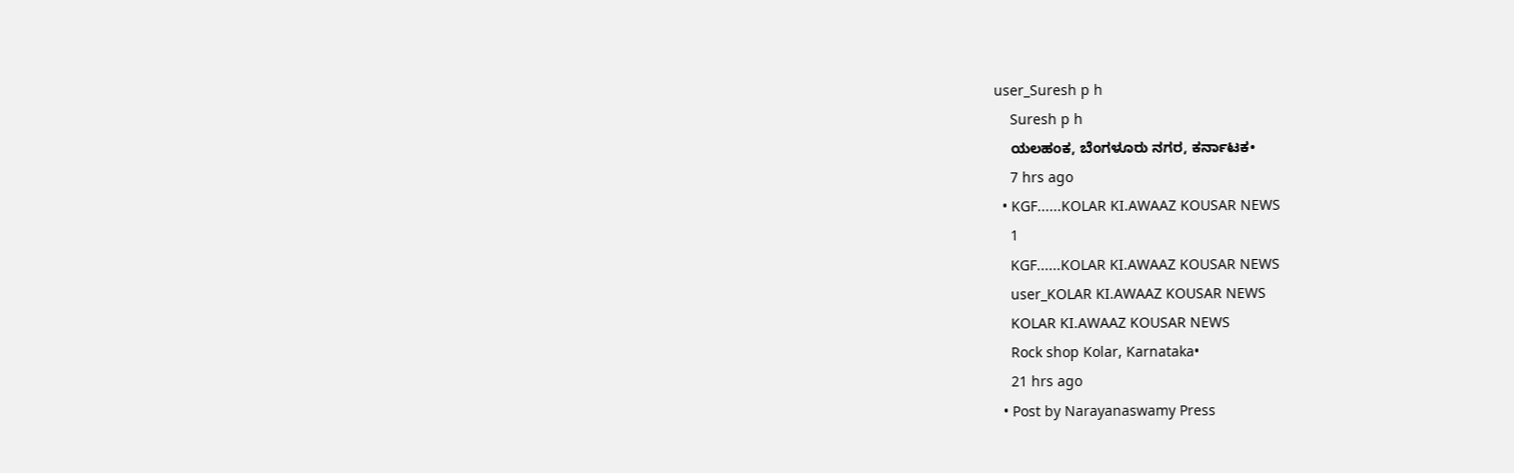user_Suresh p h
    Suresh p h
    ಯಲಹಂಕ, ಬೆಂಗಳೂರು ನಗರ, ಕರ್ನಾಟಕ•
    7 hrs ago
  • KGF......KOLAR KI.AWAAZ KOUSAR NEWS
    1
    KGF......KOLAR KI.AWAAZ KOUSAR NEWS
    user_KOLAR KI.AWAAZ KOUSAR NEWS
    KOLAR KI.AWAAZ KOUSAR NEWS
    Rock shop Kolar, Karnataka•
    21 hrs ago
  • Post by Narayanaswamy Press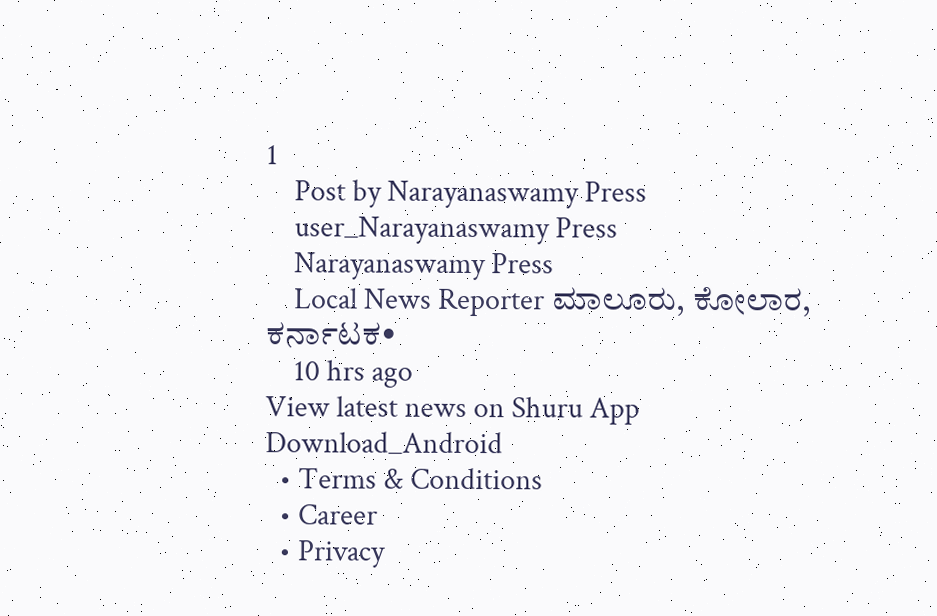1
    Post by Narayanaswamy Press
    user_Narayanaswamy Press
    Narayanaswamy Press
    Local News Reporter ಮಾಲೂರು, ಕೋಲಾರ, ಕರ್ನಾಟಕ•
    10 hrs ago
View latest news on Shuru App
Download_Android
  • Terms & Conditions
  • Career
  • Privacy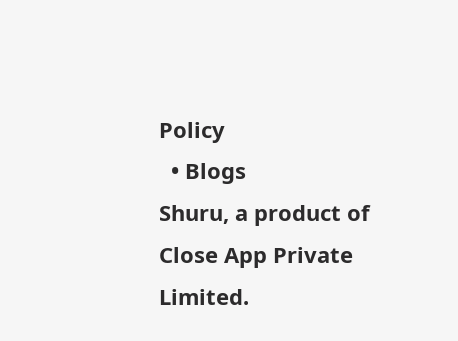Policy
  • Blogs
Shuru, a product of Close App Private Limited.